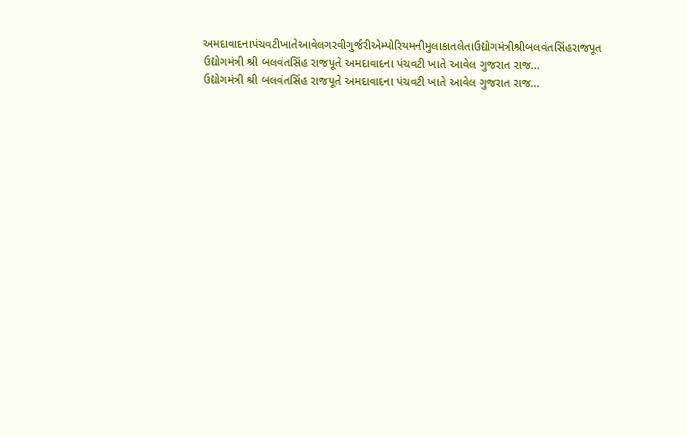અમદાવાદનાપંચવટીખાતેઆવેલગરવીગુર્જરીએમ્પોરિયમનીમુલાકાતલેતાઉદ્યોગમંત્રીશ્રીબલવંતસિંહરાજપૂત
ઉદ્યોગમંત્રી શ્રી બલવંતસિંહ રાજપૂતે અમદાવાદના પંચવટી ખાતે આવેલ ગુજરાત રાજ...
ઉદ્યોગમંત્રી શ્રી બલવંતસિંહ રાજપૂતે અમદાવાદના પંચવટી ખાતે આવેલ ગુજરાત રાજ...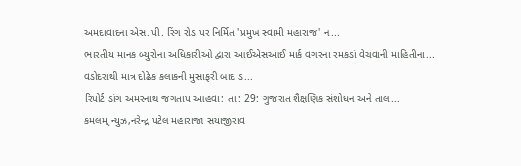અમદાવાદના એસ.પી. રિંગ રોડ પર નિર્મિત 'પ્રમુખ સ્વામી મહારાજ' ન...
ભારતીય માનક બ્યુરોના અધિકારીઓ દ્વારા આઈએસઆઈ માર્ક વગરના રમકડાં વેચવાની માહિતીના...
વડોદરાથી માત્ર દોઢેક કલાકની મુસાફરી બાદ ડ...
રિપોર્ટ ડાંગ અમરનાથ જગતાપ આહવા: તા: 29: ગુજરાત શૈક્ષણિક સંશોધન અને તાલ...
કમલમ્ ન્યુઝ,નરેન્દ્ર પટેલ મહારાજા સયાજીરાવ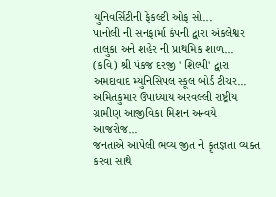યુનિવર્સિટીની ફેકલ્ટી ઓફ સો...
પાનોલી ની સનફાર્મા કંપની દ્વારા અંકલેશ્વર તાલુકા અને શહેર ની પ્રાથમિક શાળ...
(કવિ) શ્રી પંકજ દરજી ' શિલ્પી' દ્વારા અમદાવાદ મ્યુનિસિપલ સ્કૂલ બોર્ડ ટીચર...
અમિતકુમાર ઉપાધ્યાય અરવલ્લી રાષ્ટ્રીય ગ્રામીણ આજીવિકા મિશન અન્વયે આજરોજ...
જનતાએ આપેલી ભવ્ય જીત ને કૃતજ્ઞતા વ્યક્ત કરવા સાથે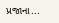પ્રજાના...